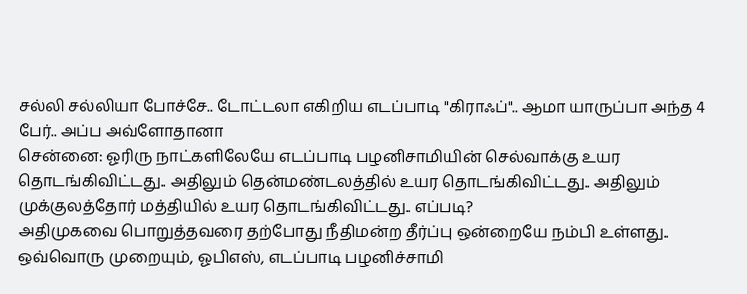சல்லி சல்லியா போச்சே.. டோட்டலா எகிறிய எடப்பாடி "கிராஃப்".. ஆமா யாருப்பா அந்த 4 பேர்.. அப்ப அவ்ளோதானா
சென்னை: ஓரிரு நாட்களிலேயே எடப்பாடி பழனிசாமியின் செல்வாக்கு உயர தொடங்கிவிட்டது.. அதிலும் தென்மண்டலத்தில் உயர தொடங்கிவிட்டது.. அதிலும் முக்குலத்தோர் மத்தியில் உயர தொடங்கிவிட்டது.. எப்படி?
அதிமுகவை பொறுத்தவரை தற்போது நீதிமன்ற தீர்ப்பு ஒன்றையே நம்பி உள்ளது.. ஒவ்வொரு முறையும், ஓபிஎஸ், எடப்பாடி பழனிச்சாமி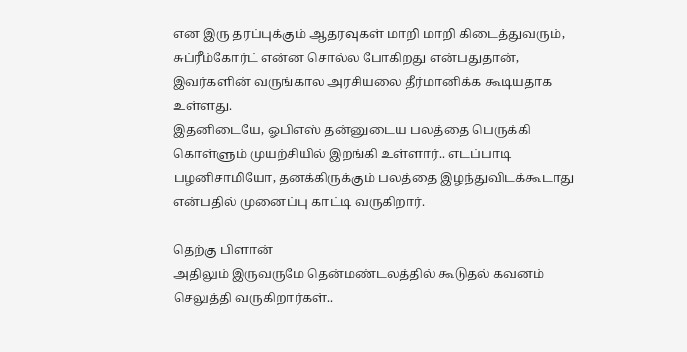என இரு தரப்புக்கும் ஆதரவுகள் மாறி மாறி கிடைத்துவரும், சுப்ரீம்கோர்ட் என்ன சொல்ல போகிறது என்பதுதான், இவர்களின் வருங்கால அரசியலை தீர்மானிக்க கூடியதாக உள்ளது.
இதனிடையே, ஓபிஎஸ் தன்னுடைய பலத்தை பெருக்கி கொள்ளும் முயற்சியில் இறங்கி உள்ளார்.. எடப்பாடி பழனிசாமியோ, தனக்கிருக்கும் பலத்தை இழந்துவிடக்கூடாது என்பதில் முனைப்பு காட்டி வருகிறார்.

தெற்கு பிளான்
அதிலும் இருவருமே தென்மண்டலத்தில் கூடுதல் கவனம் செலுத்தி வருகிறார்கள்..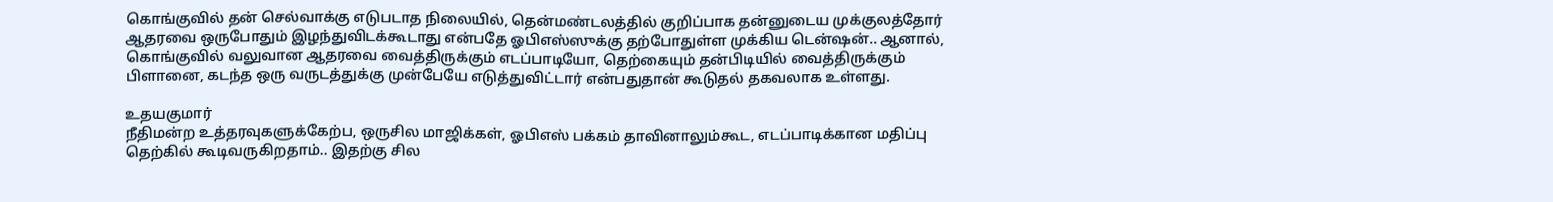கொங்குவில் தன் செல்வாக்கு எடுபடாத நிலையில், தென்மண்டலத்தில் குறிப்பாக தன்னுடைய முக்குலத்தோர் ஆதரவை ஒருபோதும் இழந்துவிடக்கூடாது என்பதே ஓபிஎஸ்ஸுக்கு தற்போதுள்ள முக்கிய டென்ஷன்.. ஆனால், கொங்குவில் வலுவான ஆதரவை வைத்திருக்கும் எடப்பாடியோ, தெற்கையும் தன்பிடியில் வைத்திருக்கும் பிளானை, கடந்த ஒரு வருடத்துக்கு முன்பேயே எடுத்துவிட்டார் என்பதுதான் கூடுதல் தகவலாக உள்ளது.

உதயகுமார்
நீதிமன்ற உத்தரவுகளுக்கேற்ப, ஒருசில மாஜிக்கள், ஓபிஎஸ் பக்கம் தாவினாலும்கூட, எடப்பாடிக்கான மதிப்பு தெற்கில் கூடிவருகிறதாம்.. இதற்கு சில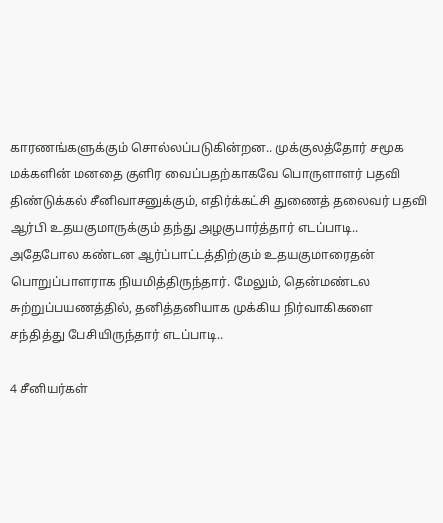காரணங்களுக்கும் சொல்லப்படுகின்றன.. முக்குலத்தோர் சமூக மக்களின் மனதை குளிர வைப்பதற்காகவே பொருளாளர் பதவி திண்டுக்கல் சீனிவாசனுக்கும், எதிர்க்கட்சி துணைத் தலைவர் பதவி ஆர்பி உதயகுமாருக்கும் தந்து அழகுபார்த்தார் எடப்பாடி.. அதேபோல கண்டன ஆர்ப்பாட்டத்திற்கும் உதயகுமாரைதன் பொறுப்பாளராக நியமித்திருந்தார். மேலும், தென்மண்டல சுற்றுப்பயணத்தில், தனித்தனியாக முக்கிய நிர்வாகிகளை சந்தித்து பேசியிருந்தார் எடப்பாடி..

4 சீனியர்கள்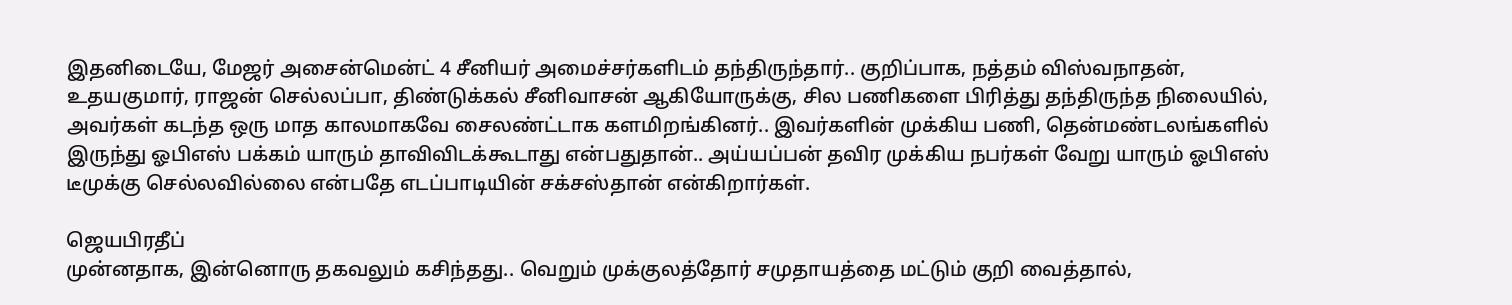இதனிடையே, மேஜர் அசைன்மென்ட் 4 சீனியர் அமைச்சர்களிடம் தந்திருந்தார்.. குறிப்பாக, நத்தம் விஸ்வநாதன், உதயகுமார், ராஜன் செல்லப்பா, திண்டுக்கல் சீனிவாசன் ஆகியோருக்கு, சில பணிகளை பிரித்து தந்திருந்த நிலையில், அவர்கள் கடந்த ஒரு மாத காலமாகவே சைலண்ட்டாக களமிறங்கினர்.. இவர்களின் முக்கிய பணி, தென்மண்டலங்களில் இருந்து ஓபிஎஸ் பக்கம் யாரும் தாவிவிடக்கூடாது என்பதுதான்.. அய்யப்பன் தவிர முக்கிய நபர்கள் வேறு யாரும் ஓபிஎஸ் டீமுக்கு செல்லவில்லை என்பதே எடப்பாடியின் சக்சஸ்தான் என்கிறார்கள்.

ஜெயபிரதீப்
முன்னதாக, இன்னொரு தகவலும் கசிந்தது.. வெறும் முக்குலத்தோர் சமுதாயத்தை மட்டும் குறி வைத்தால்,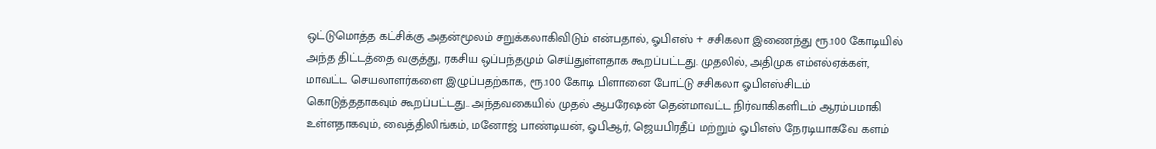ஒட்டுமொத்த கட்சிக்கு அதன்மூலம் சறுக்கலாகிவிடும் என்பதால், ஓபிஎஸ் + சசிகலா இணைந்து ரூ.100 கோடியில் அந்த திட்டத்தை வகுத்து, ரகசிய ஒப்பந்தமும் செய்துள்ளதாக கூறப்பட்டது. முதலில், அதிமுக எம்எல்ஏக்கள், மாவட்ட செயலாளர்களை இழுப்பதற்காக, ரூ.100 கோடி பிளானை போட்டு சசிகலா ஓபிஎஸ்சிடம் கொடுத்ததாகவும் கூறப்பட்டது.. அந்தவகையில் முதல் ஆபரேஷன் தென்மாவட்ட நிர்வாகிகளிடம் ஆரம்பமாகி உள்ளதாகவும், வைத்திலிங்கம், மனோஜ் பாண்டியன், ஓபிஆர், ஜெயபிரதீப் மற்றும் ஓபிஎஸ் நேரடியாகவே களம்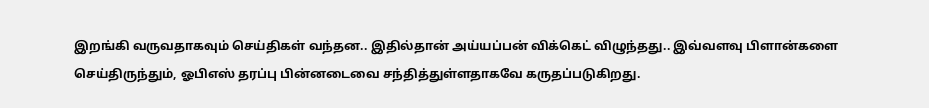இறங்கி வருவதாகவும் செய்திகள் வந்தன.. இதில்தான் அய்யப்பன் விக்கெட் விழுந்தது.. இவ்வளவு பிளான்களை செய்திருந்தும், ஓபிஎஸ் தரப்பு பின்னடைவை சந்தித்துள்ளதாகவே கருதப்படுகிறது.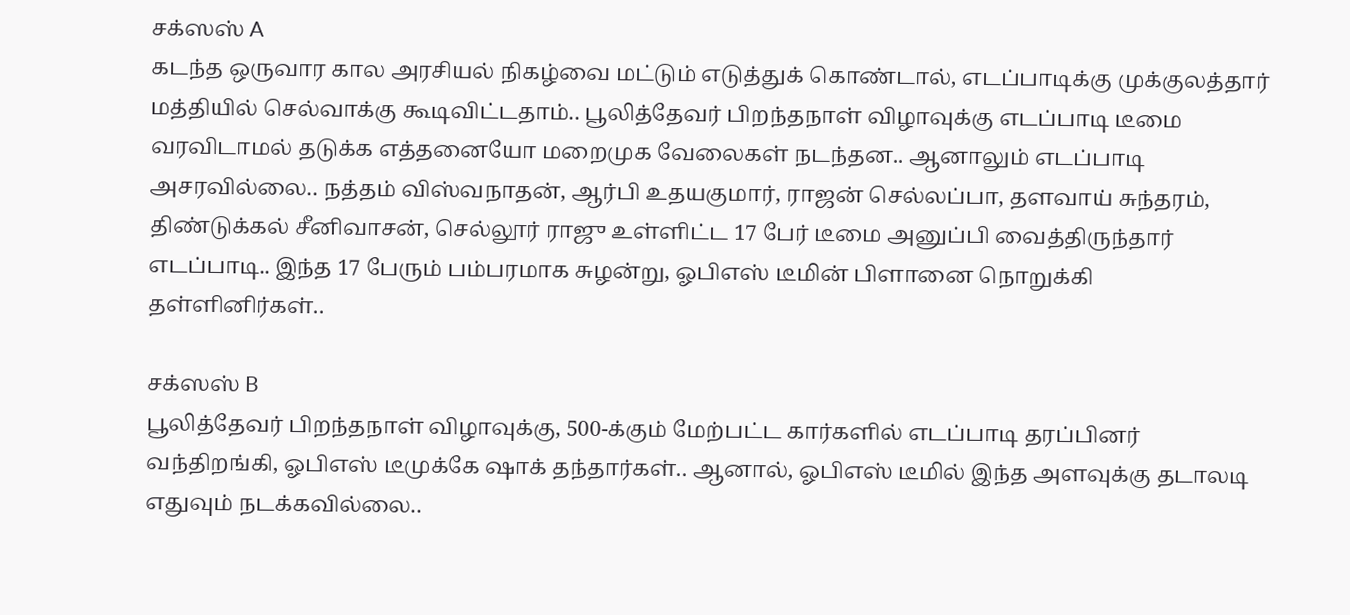சக்ஸஸ் A
கடந்த ஒருவார கால அரசியல் நிகழ்வை மட்டும் எடுத்துக் கொண்டால், எடப்பாடிக்கு முக்குலத்தார் மத்தியில் செல்வாக்கு கூடிவிட்டதாம்.. பூலித்தேவர் பிறந்தநாள் விழாவுக்கு எடப்பாடி டீமை வரவிடாமல் தடுக்க எத்தனையோ மறைமுக வேலைகள் நடந்தன.. ஆனாலும் எடப்பாடி அசரவில்லை.. நத்தம் விஸ்வநாதன், ஆர்பி உதயகுமார், ராஜன் செல்லப்பா, தளவாய் சுந்தரம், திண்டுக்கல் சீனிவாசன், செல்லூர் ராஜு உள்ளிட்ட 17 பேர் டீமை அனுப்பி வைத்திருந்தார் எடப்பாடி.. இந்த 17 பேரும் பம்பரமாக சுழன்று, ஓபிஎஸ் டீமின் பிளானை நொறுக்கி தள்ளினிர்கள்..

சக்ஸஸ் B
பூலித்தேவர் பிறந்தநாள் விழாவுக்கு, 500-க்கும் மேற்பட்ட கார்களில் எடப்பாடி தரப்பினர் வந்திறங்கி, ஓபிஎஸ் டீமுக்கே ஷாக் தந்தார்கள்.. ஆனால், ஓபிஎஸ் டீமில் இந்த அளவுக்கு தடாலடி எதுவும் நடக்கவில்லை..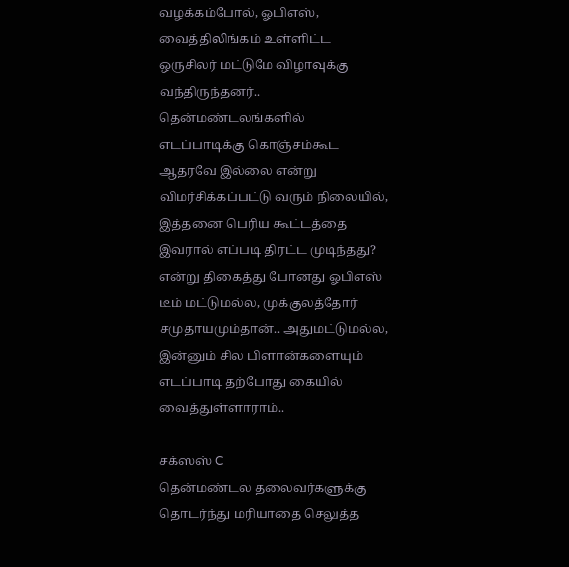வழக்கம்போல், ஓபிஎஸ், வைத்திலிங்கம் உள்ளிட்ட ஒருசிலர் மட்டுமே விழாவுக்கு வந்திருந்தனர்.. தென்மண்டலங்களில் எடப்பாடிக்கு கொஞ்சம்கூட ஆதரவே இல்லை என்று விமர்சிக்கப்பட்டு வரும் நிலையில், இத்தனை பெரிய கூட்டத்தை இவரால் எப்படி திரட்ட முடிந்தது? என்று திகைத்து போனது ஓபிஎஸ் டீம் மட்டுமல்ல, முக்குலத்தோர் சமுதாயமும்தான்.. அதுமட்டுமல்ல, இன்னும் சில பிளான்களையும் எடப்பாடி தற்போது கையில் வைத்துள்ளாராம்..

சக்ஸஸ் C
தென்மண்டல தலைவர்களுக்கு தொடர்ந்து மரியாதை செலுத்த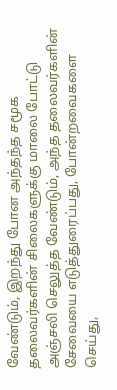வேண்டும், இறந்து போன அந்தந்த சமூக தலைவர்களின் சிலைகளுக்கு மாலை போட்டு அஞ்சலி செலுத்த வேண்டும், அந்த தலைவர்களின் சேவையை எடுத்துரைப்பது, போன்றவைகளை செய்து,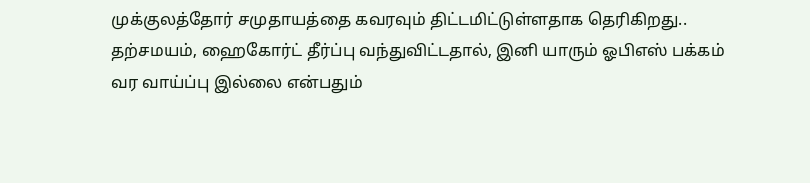முக்குலத்தோர் சமுதாயத்தை கவரவும் திட்டமிட்டுள்ளதாக தெரிகிறது.. தற்சமயம், ஹைகோர்ட் தீர்ப்பு வந்துவிட்டதால், இனி யாரும் ஓபிஎஸ் பக்கம் வர வாய்ப்பு இல்லை என்பதும்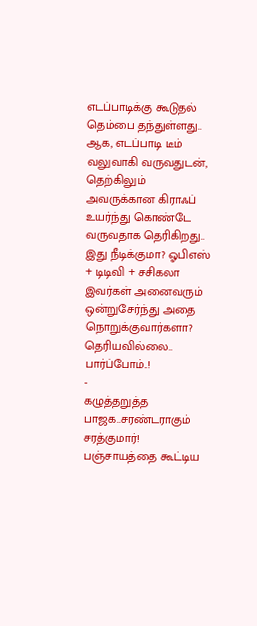எடப்பாடிக்கு கூடுதல் தெம்பை தந்துள்ளது.. ஆக, எடப்பாடி டீம் வலுவாகி வருவதுடன், தெற்கிலும் அவருக்கான கிராஃப் உயர்ந்து கொண்டே வருவதாக தெரிகிறது.. இது நீடிக்குமா? ஓபிஎஸ் + டிடிவி + சசிகலா இவர்கள் அனைவரும் ஒன்றுசேர்ந்து அதை நொறுக்குவார்களா? தெரியவில்லை.. பார்ப்போம்..!
-
கழுத்தறுத்த பாஜக..சரண்டராகும் சரத்குமார்! பஞ்சாயத்தை கூட்டிய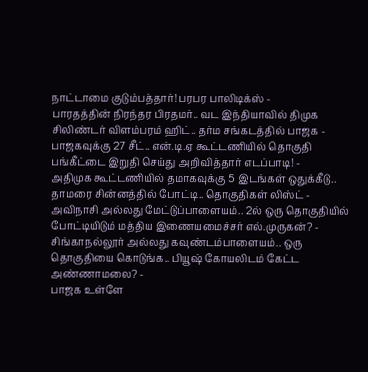நாட்டாமை குடும்பத்தார்! பரபர பாலிடிக்ஸ் -
பாரதத்தின் நிரந்தர பிரதமர்.. வட இந்தியாவில் திமுக சிலிண்டர் விளம்பரம் ஹிட்.. தர்ம சங்கடத்தில் பாஜக -
பாஜகவுக்கு 27 சீட்.. என்.டி.ஏ கூட்டணியில் தொகுதி பங்கீட்டை இறுதி செய்து அறிவித்தார் எடப்பாடி! -
அதிமுக கூட்டணியில் தமாகவுக்கு 5 இடங்கள் ஒதுக்கீடு.. தாமரை சின்னத்தில் போட்டி.. தொகுதிகள் லிஸ்ட் -
அவிநாசி அல்லது மேட்டுப்பாளையம்.. 2ல் ஒரு தொகுதியில் போட்டியிடும் மத்திய இணையமைச்சர் எல்.முருகன்? -
சிங்காநல்லூர் அல்லது கவுண்டம்பாளையம்.. ஒரு தொகுதியை கொடுங்க.. பியூஷ் கோயலிடம் கேட்ட அண்ணாமலை? -
பாஜக உள்ளே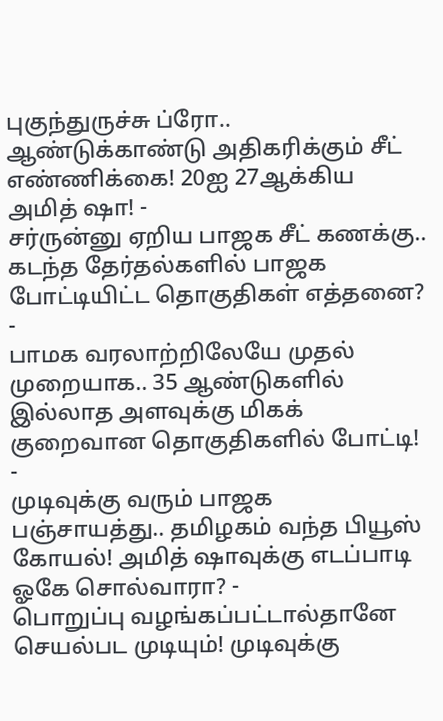புகுந்துருச்சு ப்ரோ.. ஆண்டுக்காண்டு அதிகரிக்கும் சீட் எண்ணிக்கை! 20ஐ 27ஆக்கிய அமித் ஷா! -
சர்ருன்னு ஏறிய பாஜக சீட் கணக்கு.. கடந்த தேர்தல்களில் பாஜக போட்டியிட்ட தொகுதிகள் எத்தனை? -
பாமக வரலாற்றிலேயே முதல் முறையாக.. 35 ஆண்டுகளில் இல்லாத அளவுக்கு மிகக் குறைவான தொகுதிகளில் போட்டி! -
முடிவுக்கு வரும் பாஜக பஞ்சாயத்து.. தமிழகம் வந்த பியூஸ் கோயல்! அமித் ஷாவுக்கு எடப்பாடி ஓகே சொல்வாரா? -
பொறுப்பு வழங்கப்பட்டால்தானே செயல்பட முடியும்! முடிவுக்கு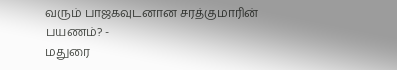வரும் பாஜகவுடனான சரத்குமாரின் பயணம்? -
மதுரை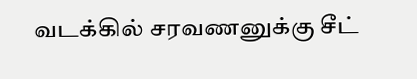வடக்கில் சரவணனுக்கு சீட்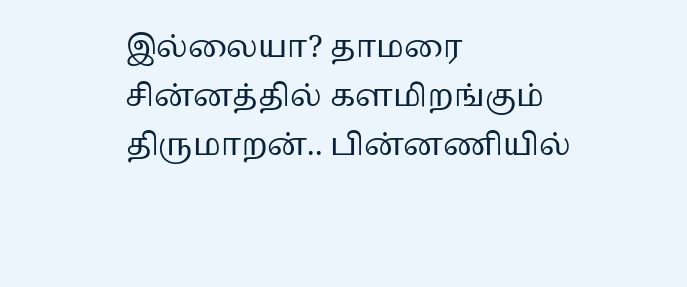இல்லையா? தாமரை சின்னத்தில் களமிறங்கும் திருமாறன்.. பின்னணியில்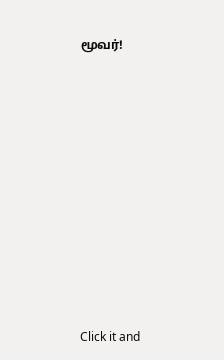மூவர்!











Click it and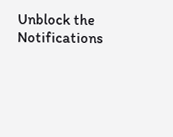Unblock the Notifications